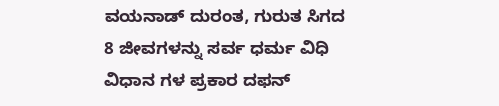ವಯನಾಡ್ ದುರಂತ, ಗುರುತ ಸಿಗದ 8 ಜೀವಗಳನ್ನು ಸರ್ವ ಧರ್ಮ ವಿಧಿ ವಿಧಾನ ಗಳ ಪ್ರಕಾರ ದಫನ್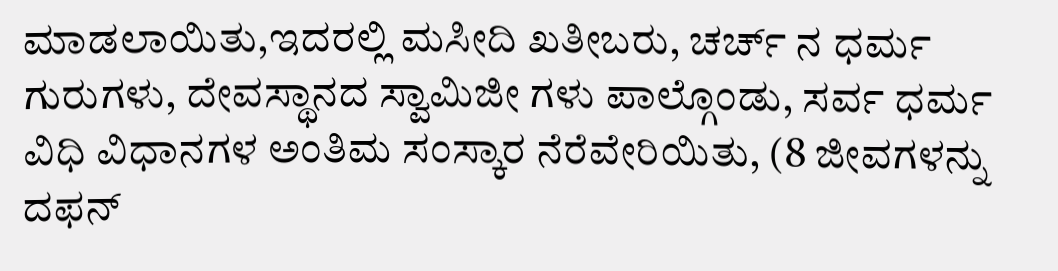ಮಾಡಲಾಯಿತು,ಇದರಲ್ಲಿ ಮಸೀದಿ ಖತೀಬರು, ಚರ್ಚ್ ನ ಧರ್ಮ ಗುರುಗಳು, ದೇವಸ್ಥಾನದ ಸ್ವಾಮಿಜೀ ಗಳು ಪಾಲ್ಗೊಂಡು, ಸರ್ವ ಧರ್ಮ ವಿಧಿ ವಿಧಾನಗಳ ಅಂತಿಮ ಸಂಸ್ಕಾರ ನೆರೆವೇರಿಯಿತು, (8 ಜೀವಗಳನ್ನು ದಫನ್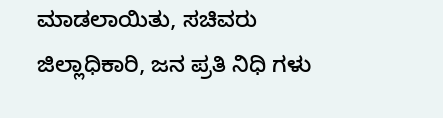ಮಾಡಲಾಯಿತು, ಸಚಿವರು ಜಿಲ್ಲಾಧಿಕಾರಿ, ಜನ ಪ್ರತಿ ನಿಧಿ ಗಳು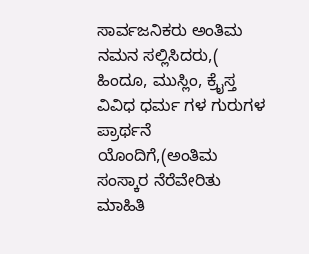ಸಾರ್ವಜನಿಕರು ಅಂತಿಮ ನಮನ ಸಲ್ಲಿಸಿದರು,( ಹಿಂದೂ, ಮುಸ್ಲಿಂ, ಕ್ರೈಸ್ತ ವಿವಿಧ ಧರ್ಮ ಗಳ ಗುರುಗಳ ಪ್ರಾರ್ಥನೆ ಯೊಂದಿಗೆ,(ಅಂತಿಮ ಸಂಸ್ಕಾರ ನೆರೆವೇರಿತು ಮಾಹಿತಿ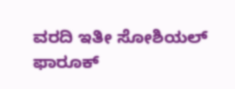ವರದಿ ಇತೀ ಸೋಶಿಯಲ್ ಫಾರೂಕ್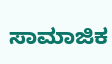ಸಾಮಾಜಿಕ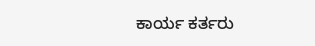ಕಾರ್ಯ ಕರ್ತರು